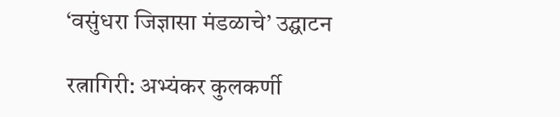‘वसुंधरा जिज्ञासा मंडळाचे’ उद्घाटन

रत्नागिरी: अभ्यंकर कुलकर्णी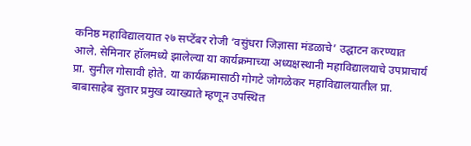कनिष्ठ महाविद्यालयात २७ सप्टेंबर रोजी ‘वसुंधरा जिज्ञासा मंडळाचे’ उद्घाटन करण्यात आले. सेमिनार हॉलमध्ये झालेल्या या कार्यक्रमाच्या अध्यक्षस्थानी महाविद्यालयाचे उपप्राचार्य प्रा. सुनील गोसावी होते. या कार्यक्रमासाठी गोगटे जोगळेकर महाविद्यालयातील प्रा. बाबासाहेब सुतार प्रमुख व्याख्याते म्हणून उपस्थित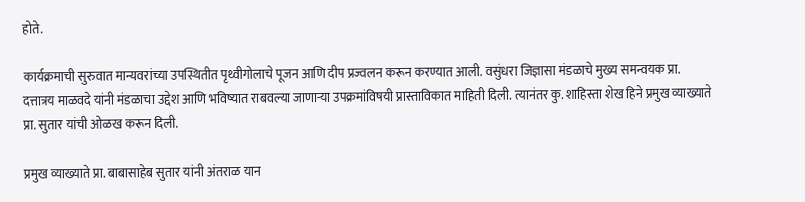होते.

कार्यक्रमाची सुरुवात मान्यवरांच्या उपस्थितीत पृथ्वीगोलाचे पूजन आणि दीप प्रज्वलन करून करण्यात आली. वसुंधरा जिज्ञासा मंडळाचे मुख्य समन्वयक प्रा. दत्तात्रय माळवदे यांनी मंडळाचा उद्देश आणि भविष्यात राबवल्या जाणाऱ्या उपक्रमांविषयी प्रास्ताविकात माहिती दिली. त्यानंतर कु. शाहिस्ता शेख हिने प्रमुख व्याख्याते प्रा. सुतार यांची ओळख करून दिली.

प्रमुख व्याख्याते प्रा. बाबासाहेब सुतार यांनी अंतराळ यान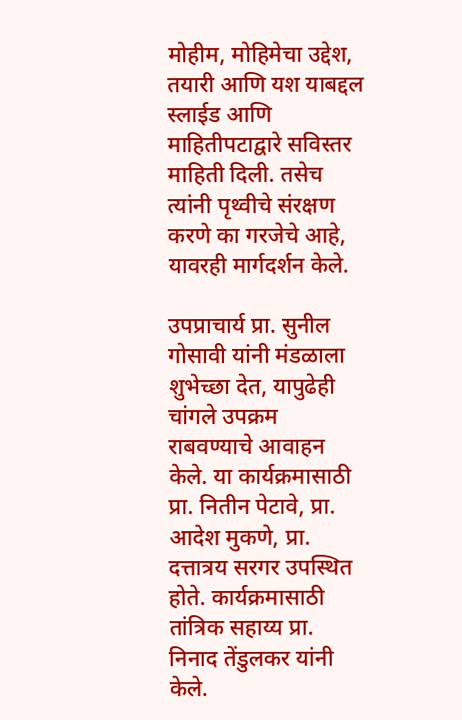मोहीम, मोहिमेचा उद्देश, तयारी आणि यश याबद्दल स्लाईड आणि माहितीपटाद्वारे सविस्तर माहिती दिली. तसेच त्यांनी पृथ्वीचे संरक्षण करणे का गरजेचे आहे, यावरही मार्गदर्शन केले.

उपप्राचार्य प्रा. सुनील गोसावी यांनी मंडळाला शुभेच्छा देत, यापुढेही चांगले उपक्रम राबवण्याचे आवाहन केले. या कार्यक्रमासाठी प्रा. नितीन पेटावे, प्रा. आदेश मुकणे, प्रा. दत्तात्रय सरगर उपस्थित होते. कार्यक्रमासाठी तांत्रिक सहाय्य प्रा. निनाद तेंडुलकर यांनी केले.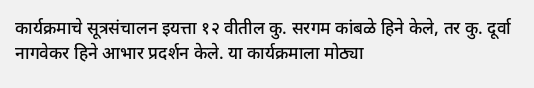कार्यक्रमाचे सूत्रसंचालन इयत्ता १२ वीतील कु. सरगम कांबळे हिने केले, तर कु. दूर्वा नागवेकर हिने आभार प्रदर्शन केले. या कार्यक्रमाला मोठ्या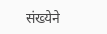संख्येने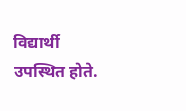विद्यार्थी उपस्थित होते.